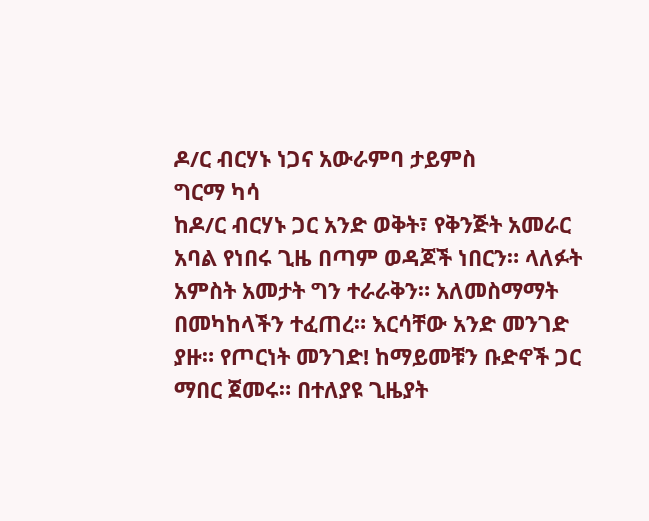ዶ/ር ብርሃኑ ነጋና አውራምባ ታይምስ
ግርማ ካሳ
ከዶ/ር ብርሃኑ ጋር አንድ ወቅት፣ የቅንጅት አመራር አባል የነበሩ ጊዜ በጣም ወዳጆች ነበርን። ላለፉት አምስት አመታት ግን ተራራቅን። አለመስማማት በመካከላችን ተፈጠረ። እርሳቸው አንድ መንገድ ያዙ። የጦርነት መንገድ! ከማይመቹን ቡድኖች ጋር ማበር ጀመሩ። በተለያዩ ጊዜያት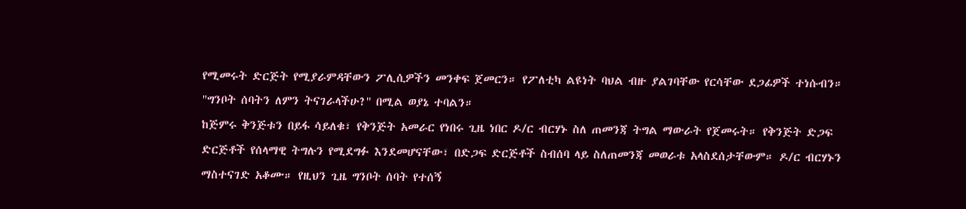የሚመሩት ድርጅት የሚያራምዳቸውን ፖሊሲዎችን መንቀፍ ጀመርን። የፖለቲካ ልዩነት ባህል ብዙ ያልገባቸው የርሳቸው ደጋፊዎች ተነሱብን። "ግንቦት ሰባትን ለምን ትናገራላችሁ?" በሚል ወያኔ ተባልን።
ከጅምሩ ቅንጅቱን በይፋ ሳይለቁ፣ የቅንጅት አመራር የነበሩ ጊዜ ነበር ዶ/ር ብርሃኑ ስለ ጠመንጃ ትግል ማውራት የጀመሩት። የቅንጅት ድጋፍ ድርጅቶች የሰላማዊ ትግሉን የሚደግፉ እንደመሆናቸው፣ በድጋፍ ድርጅቶች ስብሰባ ላይ ስለጠመንጃ መወራቱ አላስደሰታቸውም። ዶ/ር ብርሃኑን ማስተናገድ አቆሙ። የዚህን ጊዜ ግንቦት ሰባት የተሰኝ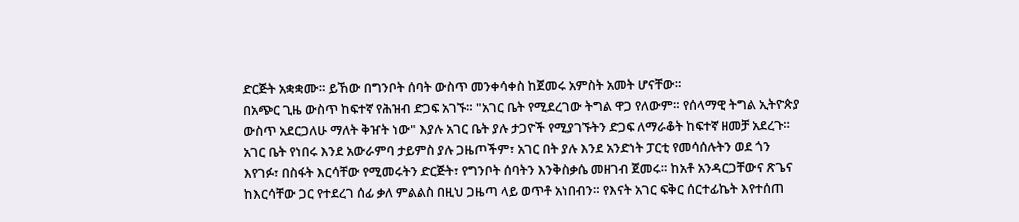ድርጅት አቋቋሙ። ይኸው በግንቦት ሰባት ውስጥ መንቀሳቀስ ከጀመሩ አምስት አመት ሆናቸው።
በአጭር ጊዜ ውስጥ ከፍተኛ የሕዝብ ድጋፍ አገኙ። "አገር ቤት የሚደረገው ትግል ዋጋ የለውም። የሰላማዊ ትግል ኢትዮጵያ ውስጥ አደርጋለሁ ማለት ቅዠት ነው" እያሉ አገር ቤት ያሉ ታጋዮች የሚያገኙትን ድጋፍ ለማራቆት ከፍተኛ ዘመቻ አደረጉ። አገር ቤት የነበሩ እንደ አውራምባ ታይምስ ያሉ ጋዜጦችም፣ አገር በት ያሉ እንደ አንድነት ፓርቲ የመሳሰሉትን ወደ ጎን እየገፉ፣ በስፋት እርሳቸው የሚመሩትን ድርጅት፣ የግንቦት ሰባትን እንቅስቃሴ መዘገብ ጀመሩ። ከአቶ አንዳርጋቸውና ጽጌና ከእርሳቸው ጋር የተደረገ ሰፊ ቃለ ምልልስ በዚህ ጋዜጣ ላይ ወጥቶ አነበብን። የእናት አገር ፍቅር ሰርተፊኬት እየተሰጠ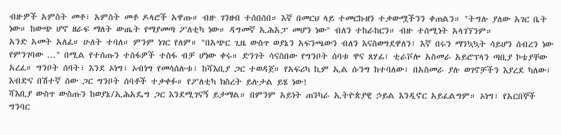ብዙዎች አምስት መቶ፣ አምስት መቶ ዶላሮች አዋጡ። ብዙ ገንዘብ ተሰበሰበ። እኛ በመርህ ላይ ተመርኩዘን ተቃውሟችንን ቀጠልን። "ትግሉ ያለው አገር ቤት ነው። ከውጭ ሆኖ ዘራፍ ማለት ውጤት የማያመጣ ፖለቲካ ነው። ዳግመኛ ኢሕአፓ መሆን ነው" ብለን ተከራከርን። ብዙ ተሰሚነት አላገኘንም።
አንድ አመት አለፈ። ሁለት ተባለ። ምንም ነገር የለም። "በአጭር ጊዜ ውስጥ ወያኔን አፍንጫውን ብለን እናስወግደዋለን፤ እኛ በሩን ማንኳኳት ሳይሆን ሰብረን ነው የምንገባው ..." በሚል የተሰጡን ተስፋዎች ተስፋ ብቻ ሆነው ቀሩ። ድንገት ሳናስበው የግንቦት ሰባቱ ዋና ጸሃፊ፣ ቲራቮሎ አስመራ አይሮፕላን ጣቢያ ኮቴያቸው አረፈ። ግንቦት ሰባት፣ እንደ ኦነግ፣ ኦብነግ የመሳሰሉቱ፣ ከሻእቢያ ጋር ተወዳጀ። የአፍሪካ ኪም ኢል ሱንግ ከተባለው፣ በአስመራ ያሉ ወገኖቻችን እያረደ ካለው፣ እብድና በሽተኛ ሰው ጋር ግንቦት ሰባቶች ተቃቀፉ። የፖለቲካ ክስረት ይሉታል ይሄ ነው!
ሻእቢያ ውስጥ ውስጡን ከወያኔ/ኢሕአዴግ ጋር እንደሚገናኝ ይታማል። በምንም አይነት ጠንካራ ኢትዮጵያዊ ኃይል እንዲኖር አይፈልግም። ኦነግ፣ የአርበኞች ግንባር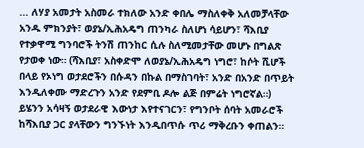... ለሃያ አመታት አስመራ ተክለው አንድ ቀበሌ ማስለቀቅ አለመቻላቸው አንዱ ምክንያት፣ ወያኔ/ኢሕአዴግ ጠንካራ ስለሆነ ሳይሆን፣ ሻእቢያ የተቃዋሚ ግንባሮች ትንሽ ጠንከር ሲሉ ስለሚመታቸው መሆኑ በግልጽ የታወቀ ነው። (ሻእቢያ፣ አስቀድሞ ለወያኔ/ኢሕአዴግ ነግሮ፣ ከሶት ሺሆች በላይ የኦነግ ወታደሮችን በሱዳን በኩል በማስገባት፣ አንድ በአንድ በጥይት እንዲለቀሙ ማድረጉን አንድ የደምቢ ዶሎ ልጅ በምሬት ነግሮኛል።)
ይሄንን አሳዛኝ ወታደራዊ እውነታ እየተናገርን፣ የግንቦት ሰባት አመራሮች ከሻእቢያ ጋር ያላቸውን ግንኙነት እንዲበጥሱ ጥሪ ማቅረቡን ቀጠልን።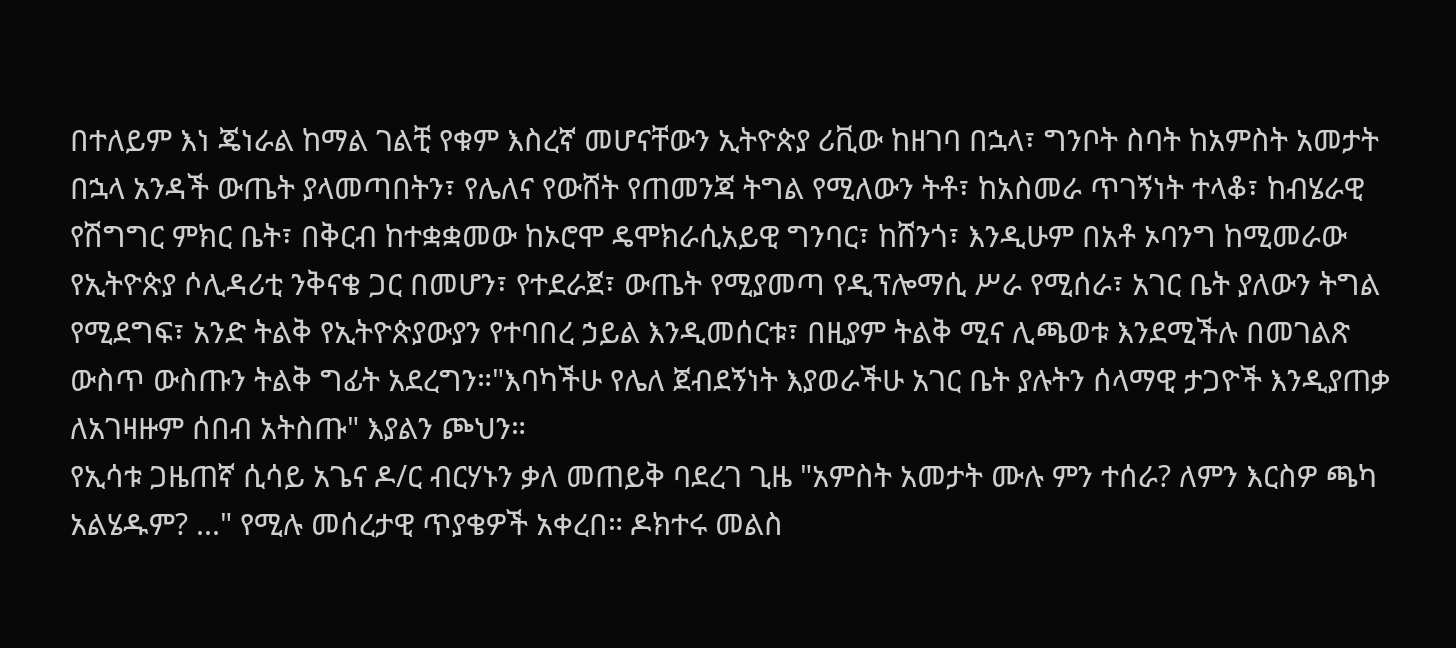በተለይም እነ ጄነራል ከማል ገልቺ የቁም እስረኛ መሆናቸውን ኢትዮጵያ ሪቪው ከዘገባ በኋላ፣ ግንቦት ስባት ከአምስት አመታት በኋላ አንዳች ውጤት ያላመጣበትን፣ የሌለና የውሸት የጠመንጃ ትግል የሚለውን ትቶ፣ ከአስመራ ጥገኝነት ተላቆ፣ ከብሄራዊ የሽግግር ምክር ቤት፣ በቅርብ ከተቋቋመው ከኦሮሞ ዴሞክራሲአይዊ ግንባር፣ ከሸንጎ፣ እንዲሁም በአቶ ኦባንግ ከሚመራው የኢትዮጵያ ሶሊዳሪቲ ንቅናቄ ጋር በመሆን፣ የተደራጀ፣ ውጤት የሚያመጣ የዲፕሎማሲ ሥራ የሚሰራ፣ አገር ቤት ያለውን ትግል የሚደግፍ፣ አንድ ትልቅ የኢትዮጵያውያን የተባበረ ኃይል እንዲመሰርቱ፣ በዚያም ትልቅ ሚና ሊጫወቱ እንደሚችሉ በመገልጽ ውስጥ ውስጡን ትልቅ ግፊት አደረግን።"እባካችሁ የሌለ ጀብደኝነት እያወራችሁ አገር ቤት ያሉትን ሰላማዊ ታጋዮች እንዲያጠቃ ለአገዛዙም ሰበብ አትስጡ" እያልን ጮህን።
የኢሳቱ ጋዜጠኛ ሲሳይ አጌና ዶ/ር ብርሃኑን ቃለ መጠይቅ ባደረገ ጊዜ "አምስት አመታት ሙሉ ምን ተሰራ? ለምን እርስዎ ጫካ አልሄዱም? ..." የሚሉ መሰረታዊ ጥያቄዎች አቀረበ። ዶክተሩ መልስ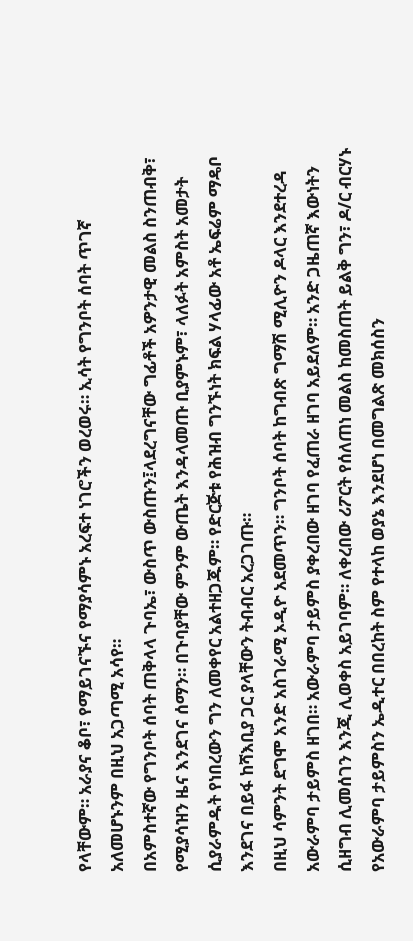የላቸውም። አራያና ቆቦ፣ የማይገናኙና የማያሳምኑ አረፍተ ነገሮችን ወረወሩ። ኢሳት የግንቦት ሰባት ጥገኛ አለመሆኑንም በዚህ አጋጣሚ አሳየ።
በአምስተኛው የግንቦት ሰባት ጠቅላላ ጉባኤ፣ ውስጥ ውስጡን፤ላደረግናቸው ግፊቶች አዎንታዊ መልስ ስንጠብቅ፣ የሚያሳዝን ዜና እንደገና ሰማን። በጉባያቸው ምንም ውጤት እንዳላመጡ ቢያምኑም፣ ላለፉት አምስት አመታት ሲያራምዱት የነበረውን ግን ለመቀየር አልተዘጋጁም። የድርጅቱ የሕዝብ ግንኙነት ክፍል ሃላፊው አቶ ኤፍሬም ማዴቦ እንደገና በይፋ ከሻእቢያ ጋር ያላቸውን ትብብር አረጋገጡ።
በዚህ ሳምንት ደግሞ አንድ አስገራሚ ኦዲዮ አደመጥን። ግንቦት ሰባት ከግብጽ ግማሽ ሚሊዮን ዶላር እንደተረዳ አውራምባ ታይምስ ዘገበ። አውራምባ ታይምስ ያቀረበው ዘገባ የፈጠራ ዘገባ አይደለም። አንድ ጋዜጠኛ እውነትን ሲዘግብ ሊመሰገን እንጂ ሊወቀስ አይገባም። ለቀረበው ሪፖርት የሰለጠነ መልስ ከመስጠት ይልቅ ግን፣ ዶ/ር ብርሃኑ የአውራምባ ታይምስን ኤዲተር በበረከት ስም የተላከ ወያኔ እንደሆነ በመግልጽ መክሰስን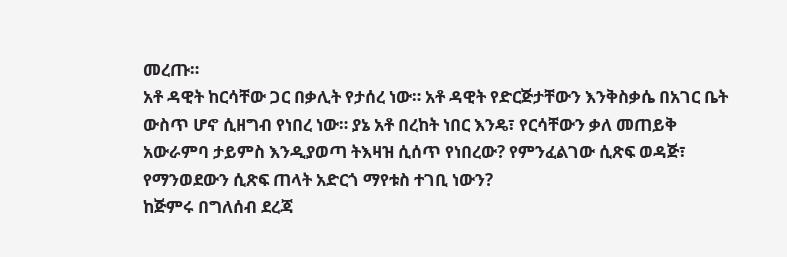መረጡ።
አቶ ዳዊት ከርሳቸው ጋር በቃሊት የታሰረ ነው። አቶ ዳዊት የድርጅታቸውን እንቅስቃሴ በአገር ቤት ውስጥ ሆኖ ሲዘግብ የነበረ ነው። ያኔ አቶ በረከት ነበር እንዴ፣ የርሳቸውን ቃለ መጠይቅ አውራምባ ታይምስ እንዲያወጣ ትእዛዝ ሲሰጥ የነበረው? የምንፈልገው ሲጽፍ ወዳጅ፣ የማንወደውን ሲጽፍ ጠላት አድርጎ ማየቱስ ተገቢ ነውን?
ከጅምሩ በግለሰብ ደረጃ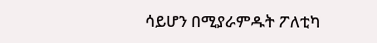ሳይሆን በሚያራምዱት ፖለቲካ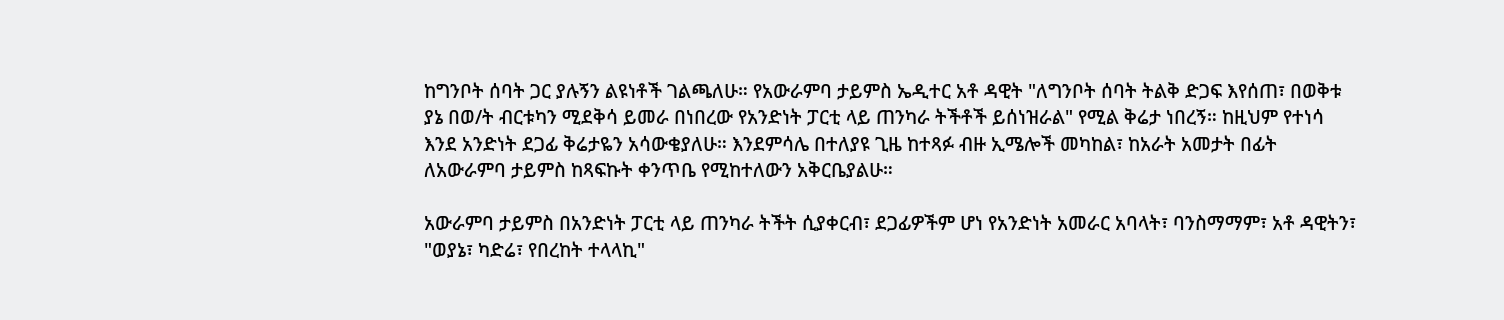ከግንቦት ሰባት ጋር ያሉኝን ልዩነቶች ገልጫለሁ። የአውራምባ ታይምስ ኤዲተር አቶ ዳዊት "ለግንቦት ሰባት ትልቅ ድጋፍ እየሰጠ፣ በወቅቱ ያኔ በወ/ት ብርቱካን ሚደቅሳ ይመራ በነበረው የአንድነት ፓርቲ ላይ ጠንካራ ትችቶች ይሰነዝራል" የሚል ቅሬታ ነበረኝ። ከዚህም የተነሳ እንደ አንድነት ደጋፊ ቅሬታዬን አሳውቄያለሁ። እንደምሳሌ በተለያዩ ጊዜ ከተጻፉ ብዙ ኢሜሎች መካከል፣ ከአራት አመታት በፊት ለአውራምባ ታይምስ ከጻፍኩት ቀንጥቤ የሚከተለውን አቅርቤያልሁ።

አውራምባ ታይምስ በአንድነት ፓርቲ ላይ ጠንካራ ትችት ሲያቀርብ፣ ደጋፊዎችም ሆነ የአንድነት አመራር አባላት፣ ባንስማማም፣ አቶ ዳዊትን፣ "ወያኔ፣ ካድሬ፣ የበረከት ተላላኪ"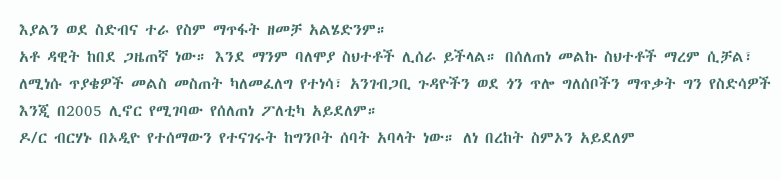እያልን ወደ ስድብና ተራ የስም ማጥፋት ዘመቻ አልሄድንም።
አቶ ዳዊት ከበደ ጋዜጠኛ ነው። እንደ ማንም ባለሞያ ስህተቶች ሊሰራ ይችላል። በሰለጠነ መልኩ ስህተቶች ማረም ሲቻል፣ ለሚነሱ ጥያቄዎች መልስ መስጠት ካለመፈለግ የተነሳ፣ አንገብጋቢ ጉዳዮችን ወደ ጎን ጥሎ ግለሰቦችን ማጥቃት ግን የስድሳዎች እንጂ በ2005 ሊኖር የሚገባው የሰለጠነ ፖለቲካ አይደለም።
ዶ/ር ብርሃኑ በኦዲዮ የተሰማውን የተናገሩት ከግንቦት ሰባት አባላት ነው። ለነ በረከት ስምኦን አይደለም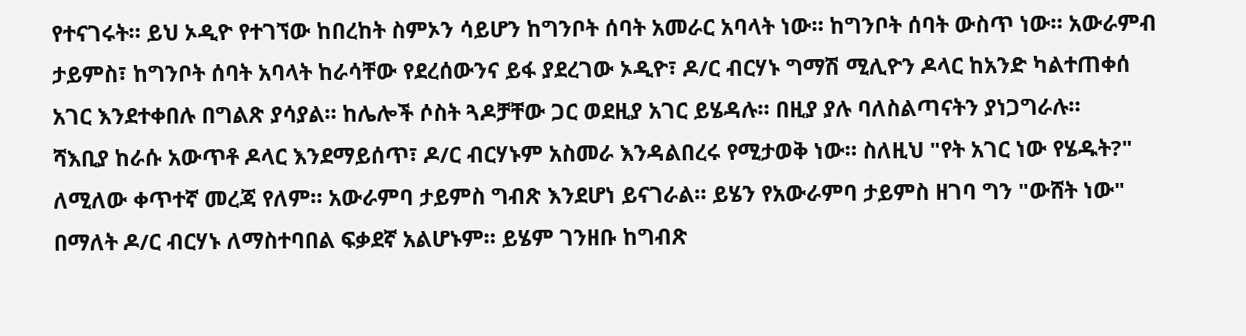የተናገሩት። ይህ ኦዲዮ የተገኘው ከበረከት ስምኦን ሳይሆን ከግንቦት ሰባት አመራር አባላት ነው። ከግንቦት ሰባት ውስጥ ነው። አውራምብ ታይምስ፣ ከግንቦት ሰባት አባላት ከራሳቸው የደረሰውንና ይፋ ያደረገው ኦዲዮ፣ ዶ/ር ብርሃኑ ግማሽ ሚሊዮን ዶላር ከአንድ ካልተጠቀሰ አገር እንደተቀበሉ በግልጽ ያሳያል። ከሌሎች ሶስት ጓዶቻቸው ጋር ወደዚያ አገር ይሄዳሉ። በዚያ ያሉ ባለስልጣናትን ያነጋግራሉ።
ሻእቢያ ከራሱ አውጥቶ ዶላር እንደማይሰጥ፣ ዶ/ር ብርሃኑም አስመራ እንዳልበረሩ የሚታወቅ ነው። ስለዚህ "የት አገር ነው የሄዱት?" ለሚለው ቀጥተኛ መረጃ የለም። አውራምባ ታይምስ ግብጽ እንደሆነ ይናገራል። ይሄን የአውራምባ ታይምስ ዘገባ ግን "ውሸት ነው" በማለት ዶ/ር ብርሃኑ ለማስተባበል ፍቃደኛ አልሆኑም። ይሄም ገንዘቡ ከግብጽ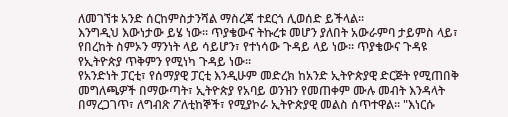ለመገኘቱ አንድ ሰርከምስታንሻል ማስረጃ ተደርጎ ሊወሰድ ይችላል።
እንግዲህ እውነታው ይሄ ነው። ጥያቄውና ትኩረቱ መሆን ያለበት አውራምባ ታይምስ ላይ፣ የበረከት ስምኦን ማንነት ላይ ሳይሆን፣ የተነሳው ጉዳይ ላይ ነው። ጥያቄውና ጉዳዩ የኢትዮጵያ ጥቅምን የሚነካ ጉዳይ ነው።
የአንድነት ፓርቲ፣ የሰማያዊ ፓርቲ እንዲሁም መድረክ ከአንድ ኢትዮጵያዊ ድርጅት የሚጠበቅ መግለጫዎች በማውጣት፣ ኢትዮጵያ የአባይ ወንዝን የመጠቀም ሙሉ መብት እንዳላት በማረጋገጥ፣ ለግብጽ ፖለቲከኞች፣ የሚያኮራ ኢትዮጵያዊ መልስ ሰጥተዋል። "እነርሱ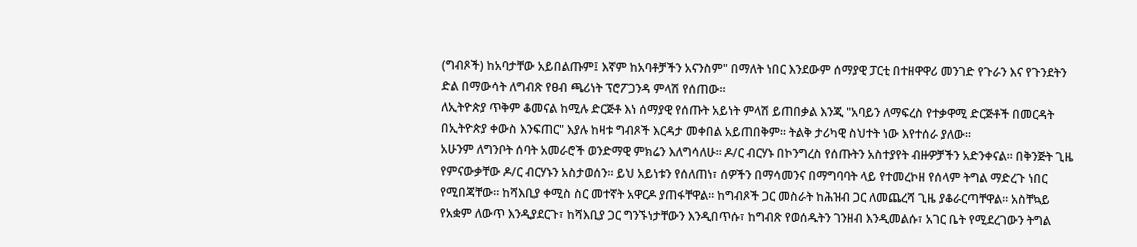(ግብጾች) ከአባታቸው አይበልጡም፤ እኛም ከአባቶቻችን አናንስም" በማለት ነበር እንደውም ሰማያዊ ፓርቲ በተዘዋዋሪ መንገድ የጉራን እና የጉንደትን ድል በማውሳት ለግብጽ የፀብ ጫሪነት ፕሮፖጋንዳ ምላሽ የሰጠው።
ለኢትዮጵያ ጥቅም ቆመናል ከሚሉ ድርጅቶ እነ ሰማያዊ የሰጡት አይነት ምላሽ ይጠበቃል እንጂ "አባይን ለማፍረስ የተቃዋሚ ድርጅቶች በመርዳት በኢትዮጵያ ቀውስ እንፍጠር" እያሉ ከዛቱ ግብጾች እርዳታ መቀበል አይጠበቅም። ትልቅ ታሪካዊ ስህተት ነው እየተሰራ ያለው።
አሁንም ለግንቦት ሰባት አመራሮች ወንድማዊ ምክሬን እለግሳለሁ። ዶ/ር ብርሃኑ በኮንግረስ የሰጡትን አስተያየት ብዙዎቻችን አድንቀናል። በቅንጅት ጊዜ የምናውቃቸው ዶ/ር ብርሃኑን አስታወሰን። ይህ አይነቱን የሰለጠነ፣ ሰዎችን በማሳመንና በማግባባት ላይ የተመረኮዘ የሰላም ትግል ማድረጉ ነበር የሚበጃቸው። ከሻእቢያ ቀሚስ ስር መተኛት አዋርዶ ያጠፋቸዋል። ከግብጾች ጋር መስራት ከሕዝብ ጋር ለመጨረሻ ጊዜ ያቆራርጣቸዋል። አስቸኳይ የአቋም ለውጥ እንዲያደርጉ፣ ከሻእቢያ ጋር ግንኙነታቸውን እንዲበጥሱ፣ ከግብጽ የወሰዱትን ገንዘብ እንዲመልሱ፣ አገር ቤት የሚደረገውን ትግል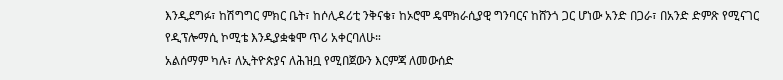እንዲደግፉ፣ ከሽግግር ምክር ቤት፣ ከሶሊዳሪቲ ንቅናቄ፣ ከኦሮሞ ዴሞክራሲያዊ ግንባርና ከሸንጎ ጋር ሆነው አንድ በጋራ፣ በአንድ ድምጽ የሚናገር የዲፕሎማሲ ኮሚቴ እንዲያቋቁሞ ጥሪ አቀርባለሁ።
አልሰማም ካሉ፣ ለኢትዮጵያና ለሕዝቧ የሚበጀውን እርምጃ ለመውሰድ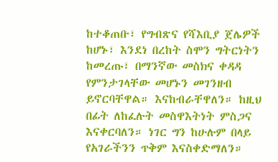ከተቆጠቡ፣ የግብጽና የሻእቢያ ጀሌዎች ከሆኑ፣ እንደነ በረከት ስሞን ግትርነትን ከመረጡ፣ በማንኛው መስክና ቀዳዳ የምንታገላቸው መሆኑን መገንዘብ ይኖርባቸዋል። እናከብራቸዋለን። ከዚህ በፊት ለከፈሉት መስዋእትነት ምስጋና እናቀርባለን። ነገር ግን ከሁሉም በላይ የአገራችንን ጥቅም እናስቀድማለን።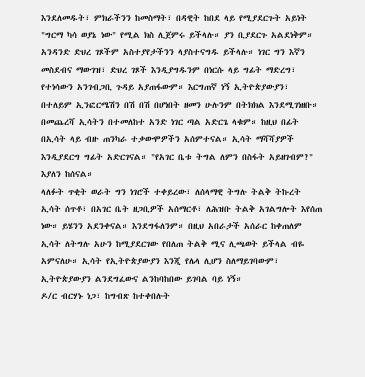እንደለመዱት፣ ምክራችንን ከመስማት፣ በዳዊት ከበደ ላይ የሚያደርጉት አይነት "ግርማ ካሳ ወያኔ ነው" የሚል ክስ ሊጀምሩ ይችላሉ። ያን ቢያደርጉ አልደነቅም። አንዳንድ ድህረ ገጾችም አስተያየታችንን ላያስተናግዱ ይችላሉ። ነገር ግን እኛን መስደብና ማውገዝ፣ ድህረ ገጾች እንዲያግዱንም በነርሱ ላይ ግፊት ማድረግ፣ የተነሳውን አንገብጋቢ ጉዳይ አያጠፋውም። እርግጠኛ ነኝ ኢትዮጵያውያን፣ በተለይም ኢንፎርሜሽን በሽ በሽ በሆነበት ዘመን ሁሉንም በትክክል እንደሚገነዘቡ።
በመጨረሻ ኢሳትን በተመለከተ አንድ ነገር ጣል አድርጌ ላቁም። ከዚህ በፊት በኢሳት ላይ ብዙ ጠንካራ ተቃውሞዎችን አሰምተናል። ኢሳት ማሻሻያዎች እንዲያደርግ ግፊት አድርገናል። "የአገር ቤቱ ትግል ለምን በስፋት አይዘገብም?" እያለን ከሰናል።
ላለፉት ጥቂት ወራት ግን ነገሮች ተቀይረው፣ ለሰላማዊ ትግሉ ትልቅ ትኩረት ኢሳት ሰጥቶ፣ በአገር ቤት ዘጋቢዎች አሰማርቶ፣ ለሕዝቡ ትልቅ አገልግሎት እየሰጠ ነው። ይሄንን አደንቀናል። እንደግፋለንም። በዚህ አበራታች አሰራር ከቀጠለም ኢሳት ለትግሉ አሁን ከሚያደርገው የበለጠ ትልቅ ሚና ሊጫወት ይችላል ብዬ አምናለሁ። ኢሳት የኢትዮጵያውያን እንጂ የሌላ ሊሆን ስለማይገባውም፣ ኢትዮጵያውያን ልንደግፈውና ልንከባከበው ይገባል ባይ ነኝ።
ዶ/ር ብርሃኑ ነጋ፣ ከግብጽ ከተቀበሉት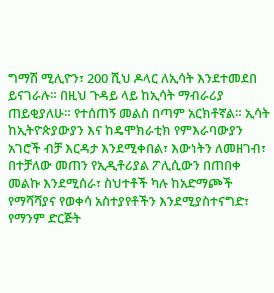ግማሽ ሚሊዮን፣ 200 ሺህ ዶላር ለኢሳት እንደተመደበ ይናገራሉ። በዚህ ጉዳይ ላይ ከኢሳት ማብራሪያ ጠይቂያለሁ። የተሰጠኝ መልስ በጣም አርክቶኛል። ኢሳት ከኢትዮጵያውያን እና ከዴሞክራቲክ የምእራባውያን አገሮች ብቻ እርዳታ እንደሚቀበል፣ እውነትን ለመዘገብ፣ በተቻለው መጠን የኢዲቶሪያል ፖሊሲውን በጠበቀ መልኩ እንደሚሰራ፣ ስህተቶች ካሉ ከአድማጮች የማሻሻያና የወቀሳ አስተያየቶችን እንደሚያስተናግድ፣ የማንም ድርጅት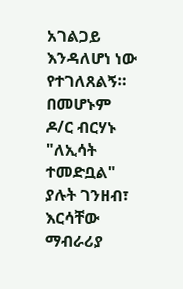አገልጋይ እንዳለሆነ ነው የተገለጸልኝ። በመሆኑም ዶ/ር ብርሃኑ "ለኢሳት ተመድቧል" ያሉት ገንዘብ፣ እርሳቸው ማብራሪያ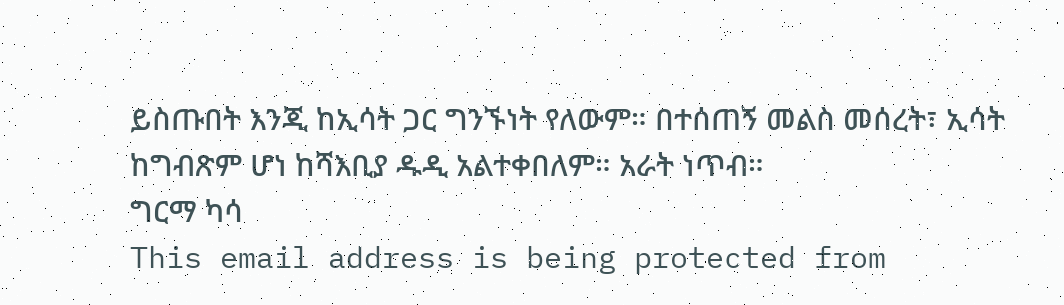ይስጡበት እንጂ ከኢሳት ጋር ግንኙነት የለውም። በተሰጠኝ መልስ መሰረት፣ ኢሳት ከግብጽም ሆነ ከሻእቢያ ዱዲ አልተቀበለም። አራት ነጥብ።
ግርማ ካሳ
This email address is being protected from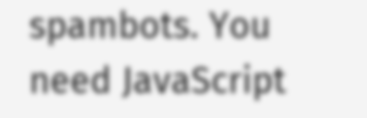spambots. You need JavaScript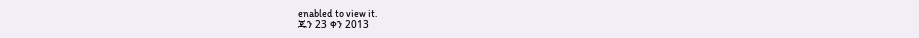enabled to view it.
ጁን 23 ቀን 2013